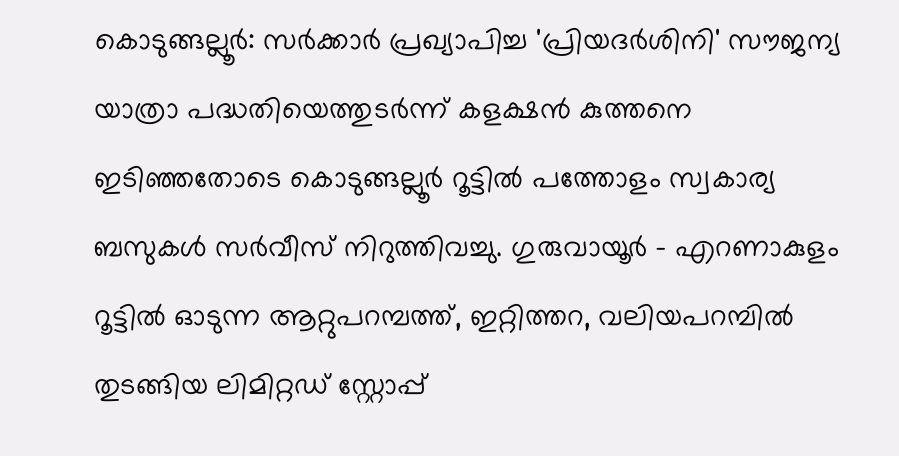കൊടുങ്ങല്ലൂർ: സർക്കാർ പ്രഖ്യാപിച്ച 'പ്രിയദർശിനി' സൗജന്യ യാത്രാ പദ്ധതിയെത്തുടർന്ന് കളക്ഷൻ കുത്തനെ ഇടിഞ്ഞതോടെ കൊടുങ്ങല്ലൂർ റൂട്ടിൽ പത്തോളം സ്വകാര്യ ബസുകൾ സർവീസ് നിറുത്തിവച്ചു. ഗുരുവായൂർ - എറണാകുളം റൂട്ടിൽ ഓടുന്ന ആറ്റുപറമ്പത്ത്, ഇറ്റിത്തറ, വലിയപറമ്പിൽ തുടങ്ങിയ ലിമിറ്റഡ് സ്റ്റോപ്പ്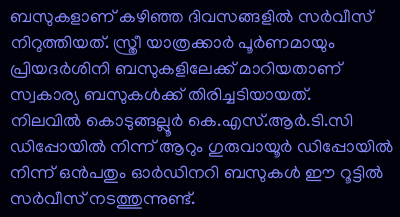ബസുകളാണ് കഴിഞ്ഞ ദിവസങ്ങളിൽ സർവീസ് നിറുത്തിയത്. സ്ത്രീ യാത്രക്കാർ പൂർണമായും പ്രിയദർശിനി ബസുകളിലേക്ക് മാറിയതാണ് സ്വകാര്യ ബസുകൾക്ക് തിരിച്ചടിയായത്.
നിലവിൽ കൊടുങ്ങല്ലൂർ കെ.എസ്.ആർ.ടി.സി ഡിപ്പോയിൽ നിന്ന് ആറും ഗുരുവായൂർ ഡിപ്പോയിൽ നിന്ന് ഒൻപതും ഓർഡിനറി ബസുകൾ ഈ റൂട്ടിൽ സർവീസ് നടത്തുന്നുണ്ട്.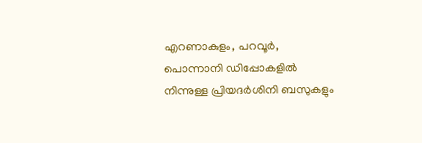എറണാകുളം, പറവൂർ, പൊന്നാനി ഡിപ്പോകളിൽ നിന്നുള്ള പ്രിയദർശിനി ബസുകളും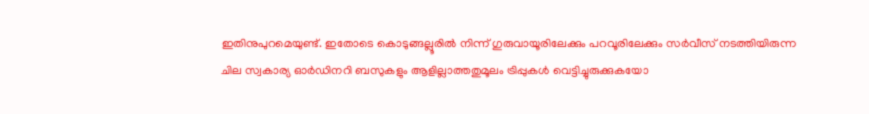ഇതിനുപുറമെയുണ്ട്. ഇതോടെ കൊടുങ്ങല്ലൂരിൽ നിന്ന് ഗുരുവായൂരിലേക്കും പറവൂരിലേക്കും സർവീസ് നടത്തിയിരുന്ന ചില സ്വകാര്യ ഓർഡിനറി ബസുകളും ആളില്ലാത്തതുമൂലം ട്രിപ്പുകൾ വെട്ടിച്ചുരുക്കുകയോ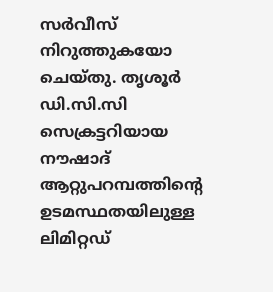സർവീസ് നിറുത്തുകയോ ചെയ്തു. തൃശൂർ ഡി.സി.സി സെക്രട്ടറിയായ നൗഷാദ് ആറ്റുപറമ്പത്തിന്റെ ഉടമസ്ഥതയിലുള്ള ലിമിറ്റഡ്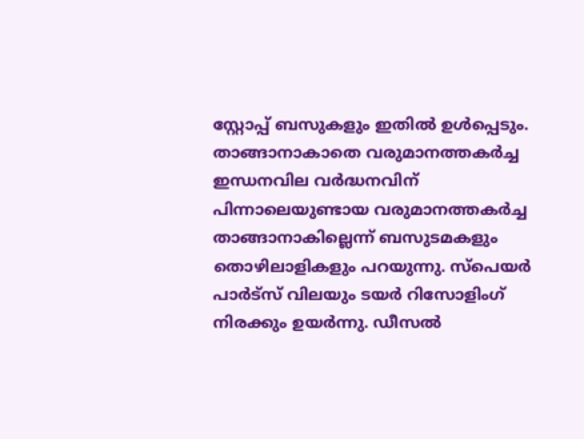സ്റ്റോപ്പ് ബസുകളും ഇതിൽ ഉൾപ്പെടും.
താങ്ങാനാകാതെ വരുമാനത്തകർച്ച
ഇന്ധനവില വർദ്ധനവിന് പിന്നാലെയുണ്ടായ വരുമാനത്തകർച്ച താങ്ങാനാകില്ലെന്ന് ബസുടമകളും തൊഴിലാളികളും പറയുന്നു. സ്പെയർ പാർട്സ് വിലയും ടയർ റിസോളിംഗ് നിരക്കും ഉയർന്നു. ഡീസൽ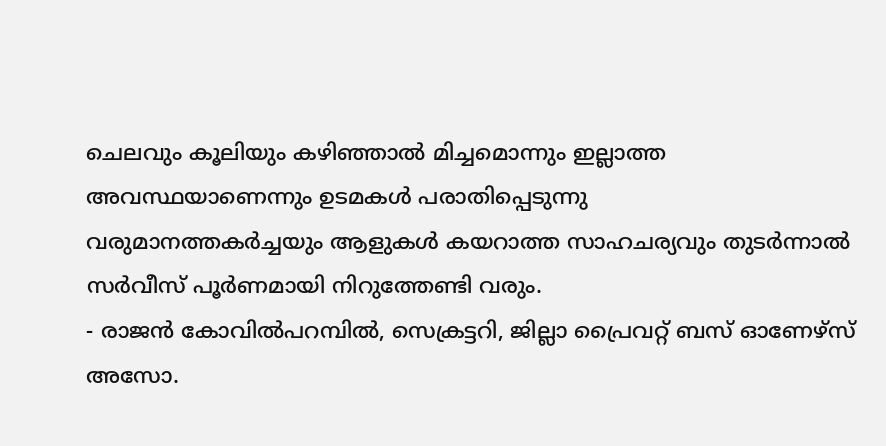ചെലവും കൂലിയും കഴിഞ്ഞാൽ മിച്ചമൊന്നും ഇല്ലാത്ത അവസ്ഥയാണെന്നും ഉടമകൾ പരാതിപ്പെടുന്നു
വരുമാനത്തകർച്ചയും ആളുകൾ കയറാത്ത സാഹചര്യവും തുടർന്നാൽ സർവീസ് പൂർണമായി നിറുത്തേണ്ടി വരും.
- രാജൻ കോവിൽപറമ്പിൽ, സെക്രട്ടറി, ജില്ലാ പ്രൈവറ്റ് ബസ് ഓണേഴ്സ് അസോ.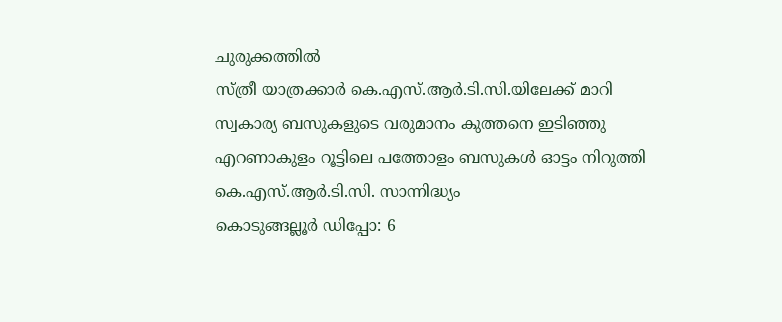ചുരുക്കത്തിൽ
സ്ത്രീ യാത്രക്കാർ കെ.എസ്.ആർ.ടി.സി.യിലേക്ക് മാറി
സ്വകാര്യ ബസുകളുടെ വരുമാനം കുത്തനെ ഇടിഞ്ഞു
എറണാകുളം റൂട്ടിലെ പത്തോളം ബസുകൾ ഓട്ടം നിറുത്തി
കെ.എസ്.ആർ.ടി.സി. സാന്നിദ്ധ്യം
കൊടുങ്ങല്ലൂർ ഡിപ്പോ: 6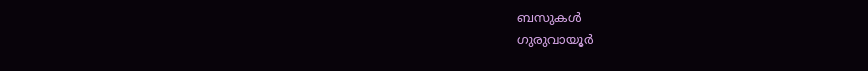ബസുകൾ
ഗുരുവായൂർ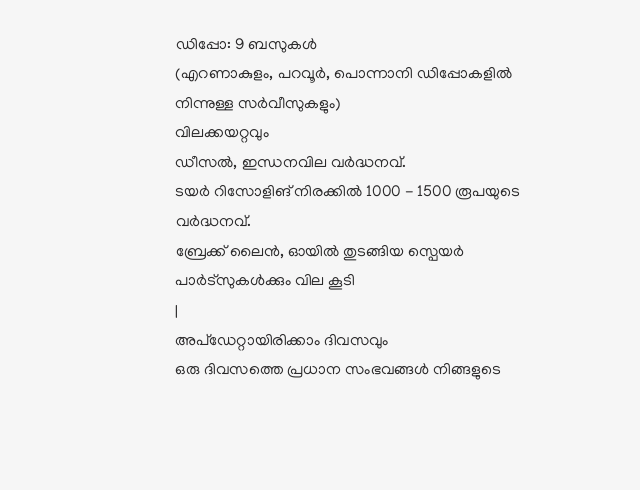ഡിപ്പോ: 9 ബസുകൾ
(എറണാകുളം, പറവൂർ, പൊന്നാനി ഡിപ്പോകളിൽ നിന്നുള്ള സർവീസുകളും)
വിലക്കയറ്റവും
ഡീസൽ, ഇന്ധനവില വർദ്ധനവ്.
ടയർ റിസോളിങ് നിരക്കിൽ 1000 - 1500 രൂപയുടെ വർദ്ധനവ്.
ബ്രേക്ക് ലൈൻ, ഓയിൽ തുടങ്ങിയ സ്പെയർ പാർട്സുകൾക്കും വില കൂടി
|
അപ്ഡേറ്റായിരിക്കാം ദിവസവും
ഒരു ദിവസത്തെ പ്രധാന സംഭവങ്ങൾ നിങ്ങളുടെ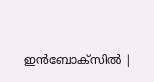ഇൻബോക്സിൽ |